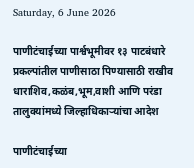Saturday, 6 June 2026

पाणीटंचाईच्या पार्श्वभूमीवर १३ पाटबंधारे प्रकल्पांतील पाणीसाठा पिण्यासाठी राखीव धाराशिव,कळंब,भूम,वाशी आणि परंडा तालुक्यांमध्ये जिल्हाधिकाऱ्यांचा आदेश

पाणीटंचाईच्या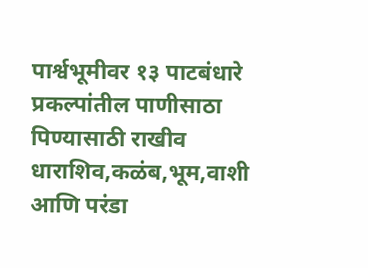पार्श्वभूमीवर १३ पाटबंधारे प्रकल्पांतील पाणीसाठा पिण्यासाठी राखीव धाराशिव,कळंब,भूम,वाशी आणि परंडा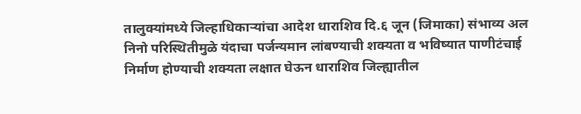तालुक्यांमध्ये जिल्हाधिकाऱ्यांचा आदेश धाराशिव दि.६ जून (जिमाका) संभाव्य अल निनो परिस्थितीमुळे यंदाचा पर्जन्यमान लांबण्याची शक्यता व भविष्यात पाणीटंचाई निर्माण होण्याची शक्यता लक्षात घेऊन धाराशिव जिल्ह्यातील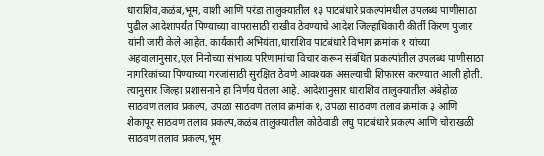धाराशिव,कळंब,भूम, वाशी आणि परंडा तालुक्यातील १३ पाटबंधारे प्रकल्पांमधील उपलब्ध पाणीसाठा पुढील आदेशापर्यंत पिण्याच्या वापरासाठी राखीव ठेवण्याचे आदेश जिल्हाधिकारी कीर्ती किरण पुजार यांनी जारी केले आहेत. कार्यकारी अभियंता,धाराशिव पाटबंधारे विभाग क्रमांक १ यांच्या अहवालानुसार,एल निनोच्या संभाव्य परिणामांचा विचार करून संबंधित प्रकल्पांतील उपलब्ध पाणीसाठा नागरिकांच्या पिण्याच्या गरजांसाठी सुरक्षित ठेवणे आवश्यक असल्याची शिफारस करण्यात आली होती. त्यानुसार जिल्हा प्रशासनाने हा निर्णय घेतला आहे. आदेशानुसार धाराशिव तालुक्यातील अंबेहोळ साठवण तलाव प्रकल्प, उपळा साठवण तलाव क्रमांक १, उपळा साठवण तलाव क्रमांक ३ आणि शेकापूर साठवण तलाव प्रकल्प,कळंब तालुक्यातील कोठेवाडी लघु पाटबंधारे प्रकल्प आणि चोराखळी साठवण तलाव प्रकल्प,भूम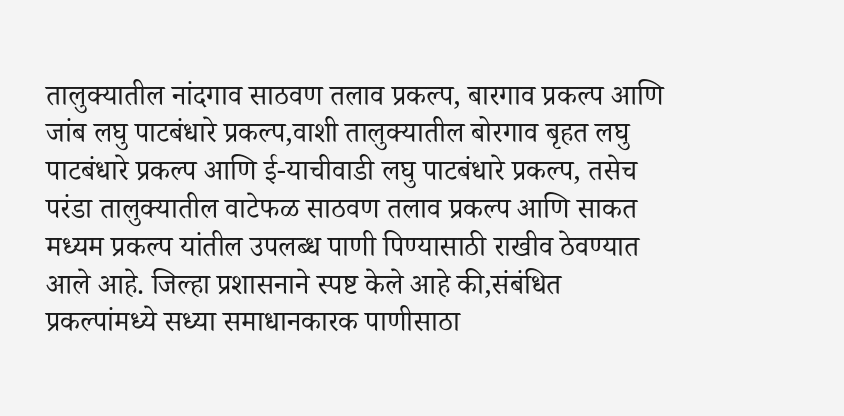तालुक्यातील नांदगाव साठवण तलाव प्रकल्प, बारगाव प्रकल्प आणि जांब लघु पाटबंधारे प्रकल्प,वाशी तालुक्यातील बोरगाव बृहत लघु पाटबंधारे प्रकल्प आणि ई-याचीवाडी लघु पाटबंधारे प्रकल्प, तसेच परंडा तालुक्यातील वाटेफळ साठवण तलाव प्रकल्प आणि साकत मध्यम प्रकल्प यांतील उपलब्ध पाणी पिण्यासाठी राखीव ठेवण्यात आले आहे. जिल्हा प्रशासनाने स्पष्ट केले आहे की,संबंधित प्रकल्पांमध्ये सध्या समाधानकारक पाणीसाठा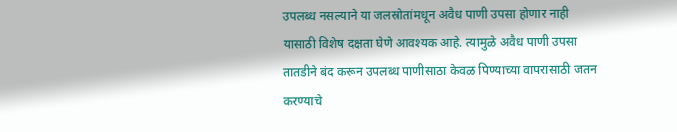उपलब्ध नसल्याने या जलस्रोतांमधून अवैध पाणी उपसा होणार नाही यासाठी विशेष दक्षता घेणे आवश्यक आहे. त्यामुळे अवैध पाणी उपसा तातडीने बंद करून उपलब्ध पाणीसाठा केवळ पिण्याच्या वापरासाठी जतन करण्याचे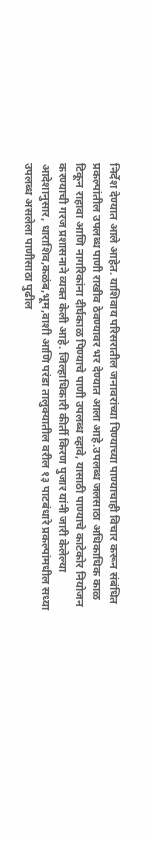निर्देश देण्यात आले आहेत. याशिवाय परिसरातील जनावरांच्या पिण्याच्या पाण्याचाही विचार करून संबंधित प्रकल्पांतील उपलब्ध पाणी राखीव ठेवण्यावर भर देण्यात आला आहे.उपलब्ध जलसाठा अधिकाधिक काळ टिकून राहावा आणि नागरिकांना दीर्घकाळ पिण्याचे पाणी उपलब्ध व्हावे, यासाठी पाण्याचे काटेकोर नियोजन करण्याची गरज प्रशासनाने व्यक्त केली आहे. जिल्हाधिकारी कीर्ती किरण पुजार यांनी जारी केलेल्या आदेशानुसार, धाराशिव,कळंब,भूम,वाशी आणि परंडा तालुक्यातील वरील १३ पाटबंधारे प्रकल्पांमधील सध्या उपलब्ध असलेला पाणीसाठा पुढील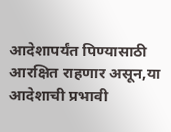आदेशापर्यंत पिण्यासाठी आरक्षित राहणार असून,या आदेशाची प्रभावी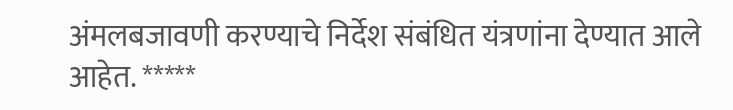अंमलबजावणी करण्याचे निर्देश संबंधित यंत्रणांना देण्यात आले आहेत. *****